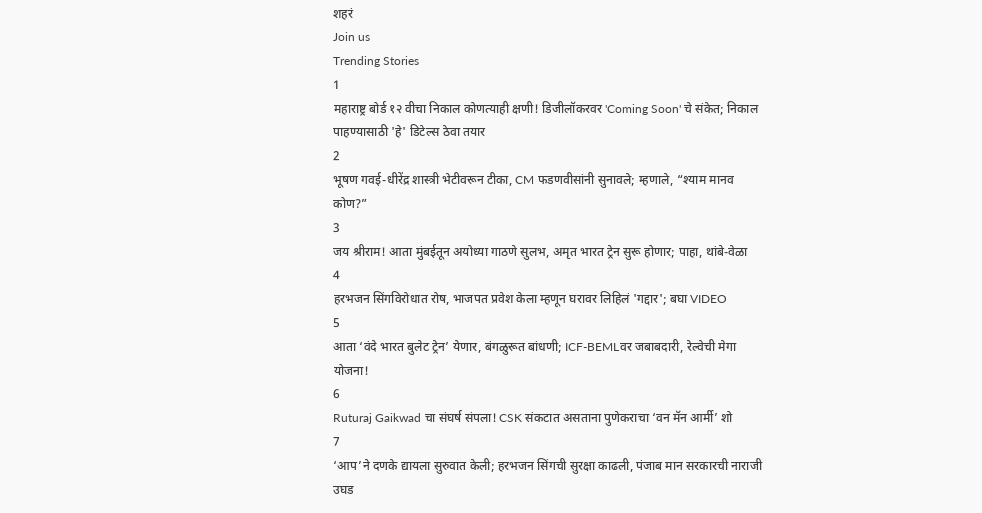शहरं
Join us
Trending Stories
1
महाराष्ट्र बोर्ड १२ वीचा निकाल कोणत्याही क्षणी! डिजीलॉकरवर 'Coming Soon' चे संकेत; निकाल पाहण्यासाठी 'हे' डिटेल्स ठेवा तयार
2
भूषण गवई-धीरेंद्र शास्त्री भेटीवरून टीका, CM फडणवीसांनी सुनावले; म्हणाले, “श्याम मानव कोण?”
3
जय श्रीराम! आता मुंबईतून अयोध्या गाठणे सुलभ, अमृत भारत ट्रेन सुरू होणार; पाहा, थांबे-वेळा
4
हरभजन सिंगविरोधात रोष, भाजपत प्रवेश केला म्हणून घरावर लिहिलं 'गद्दार'; बघा VIDEO
5
आता ‘वंदे भारत बुलेट ट्रेन’ येणार, बंगळुरूत बांधणी; ICF-BEMLवर जबाबदारी, रेल्वेची मेगा योजना!
6
Ruturaj Gaikwad चा संघर्ष संपला! CSK संकटात असताना पुणेकराचा ‘वन मॅन आर्मी’ शो
7
‘आप’ने दणके द्यायला सुरुवात केली; हरभजन सिंगची सुरक्षा काढली, पंजाब मान सरकारची नाराजी उघड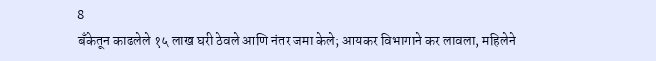8
बँकेतून काढलेले १५ लाख घरी ठेवले आणि नंतर जमा केले; आयकर विभागाने कर लावला, महिलेने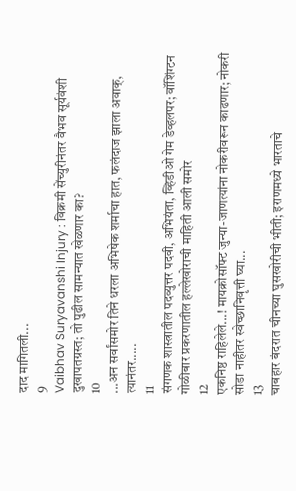दाद मागितली...
9
Vaibhav Suryavanshi Injury : विक्रमी सेंच्युरीनंतर वैभव सूर्यवंशी दुखापतग्रस्त; तो पुढील सामन्यात खेळणार का?
10
...अन सर्वांसमोर तिने धरला अभिषेक शर्माचा हात, फलंदाज झाला अवाक्, त्यानंतर.....
11
संगणक शास्त्रातील पदव्युत्तर पदवी, अभियंता, व्हिडीओ गेम डेव्हलपर; वॉशिंग्टन गोळीबार प्रकरणातील हल्लेखोराची माहिती आली समोर
12
एकनिष्ठ राहिलेले...! मायक्रोसॉफ्ट जुन्या-जाणत्यांना नोकरीवरून काढणार; नोकरी सोडा नाहीतर स्वेच्छानिवृत्ती घ्या...
13
चाबहार बंदरात चीनच्या घुसखोरीची भीती; इराणमध्ये भारताचे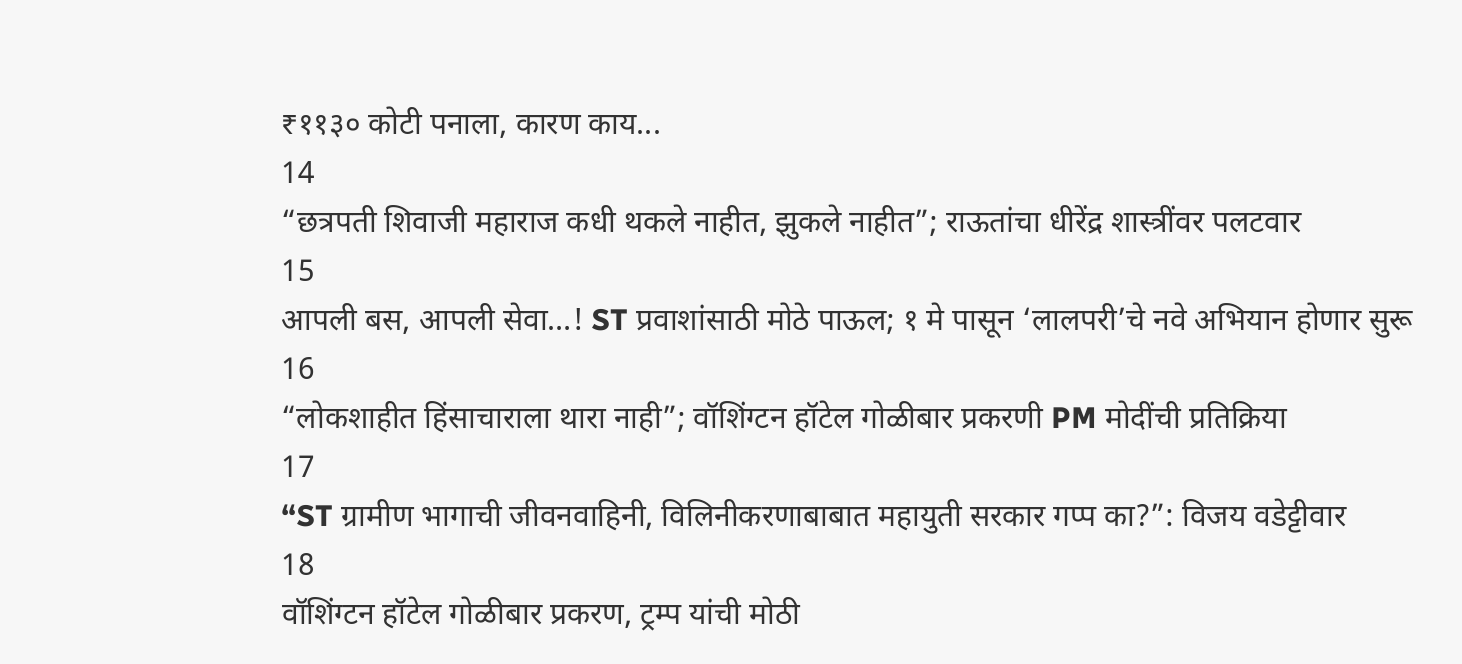₹११३० कोटी पनाला, कारण काय...
14
“छत्रपती शिवाजी महाराज कधी थकले नाहीत, झुकले नाहीत”; राऊतांचा धीरेंद्र शास्त्रींवर पलटवार
15
आपली बस, आपली सेवा…! ST प्रवाशांसाठी मोठे पाऊल; १ मे पासून ‘लालपरी’चे नवे अभियान होणार सुरू
16
“लोकशाहीत हिंसाचाराला थारा नाही”; वॉशिंग्टन हॉटेल गोळीबार प्रकरणी PM मोदींची प्रतिक्रिया
17
“ST ग्रामीण भागाची जीवनवाहिनी, विलिनीकरणाबाबात महायुती सरकार गप्प का?”: विजय वडेट्टीवार
18
वॉशिंग्टन हॉटेल गोळीबार प्रकरण, ट्रम्प यांची मोठी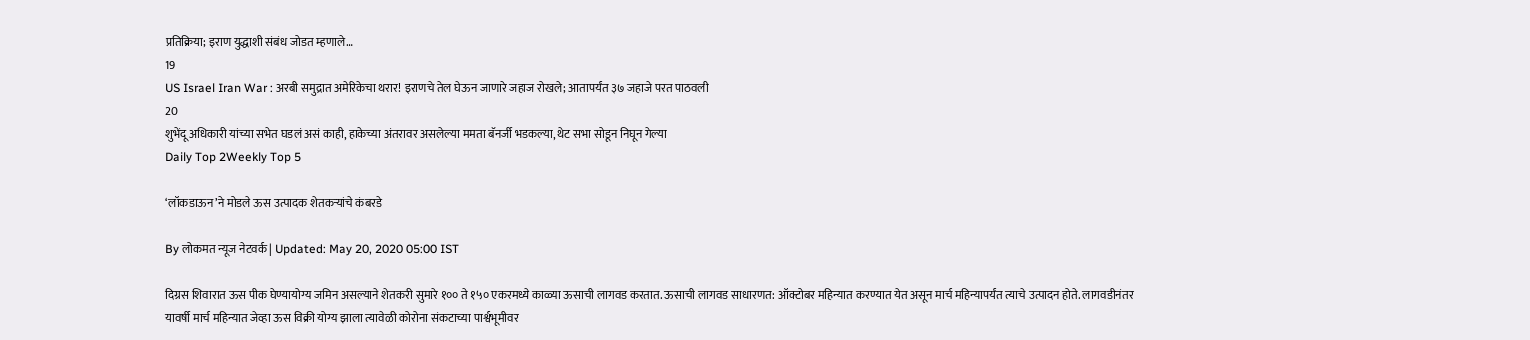प्रतिक्रिया; इराण युद्धाशी संबंध जोडत म्हणाले…
19
US Israel Iran War : अरबी समुद्रात अमेरिकेचा थरार! इराणचे तेल घेऊन जाणारे जहाज रोखले; आतापर्यंत ३७ जहाजे परत पाठवली
20
शुभेंदू अधिकारी यांच्या सभेत घडलं असं काही, हाकेच्या अंतरावर असलेल्या ममता बॅनर्जी भडकल्या, थेट सभा सोडून निघून गेल्या
Daily Top 2Weekly Top 5

‘लॉकडाऊन’ने मोडले ऊस उत्पादक शेतकऱ्यांचे कंबरडे

By लोकमत न्यूज नेटवर्क | Updated: May 20, 2020 05:00 IST

दिग्रस शिवारात ऊस पीक घेण्यायोग्य जमिन असल्याने शेतकरी सुमारे १०० ते १५० एकरमध्ये काळ्या ऊसाची लागवड करतात. ऊसाची लागवड साधारणत: ऑक्टोबर महिन्यात करण्यात येत असून मार्च महिन्यापर्यंत त्याचे उत्पादन होते. लागवडीनंतर यावर्षी मार्च महिन्यात जेव्हा ऊस विक्री योग्य झाला त्यावेळी कोरोना संकटाच्या पार्श्वभूमीवर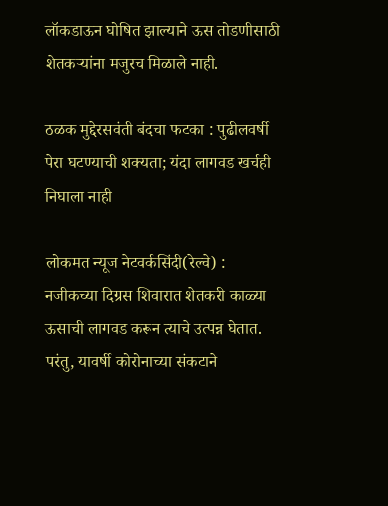लॉकडाऊन घोषित झाल्याने ऊस तोडणीसाठी शेतकऱ्यांना मजुरच मिळाले नाही.

ठळक मुद्देरसवंती बंदचा फटका : पुढीलवर्षी पेरा घटण्याची शक्यता; यंदा लागवड खर्चही निघाला नाही

लोकमत न्यूज नेटवर्कसिंदी(रेल्वे) : नजीकच्या दिग्रस शिवारात शेतकरी काळ्या ऊसाची लागवड करून त्याचे उत्पन्न घेतात. परंतु, यावर्षी कोरोनाच्या संकटाने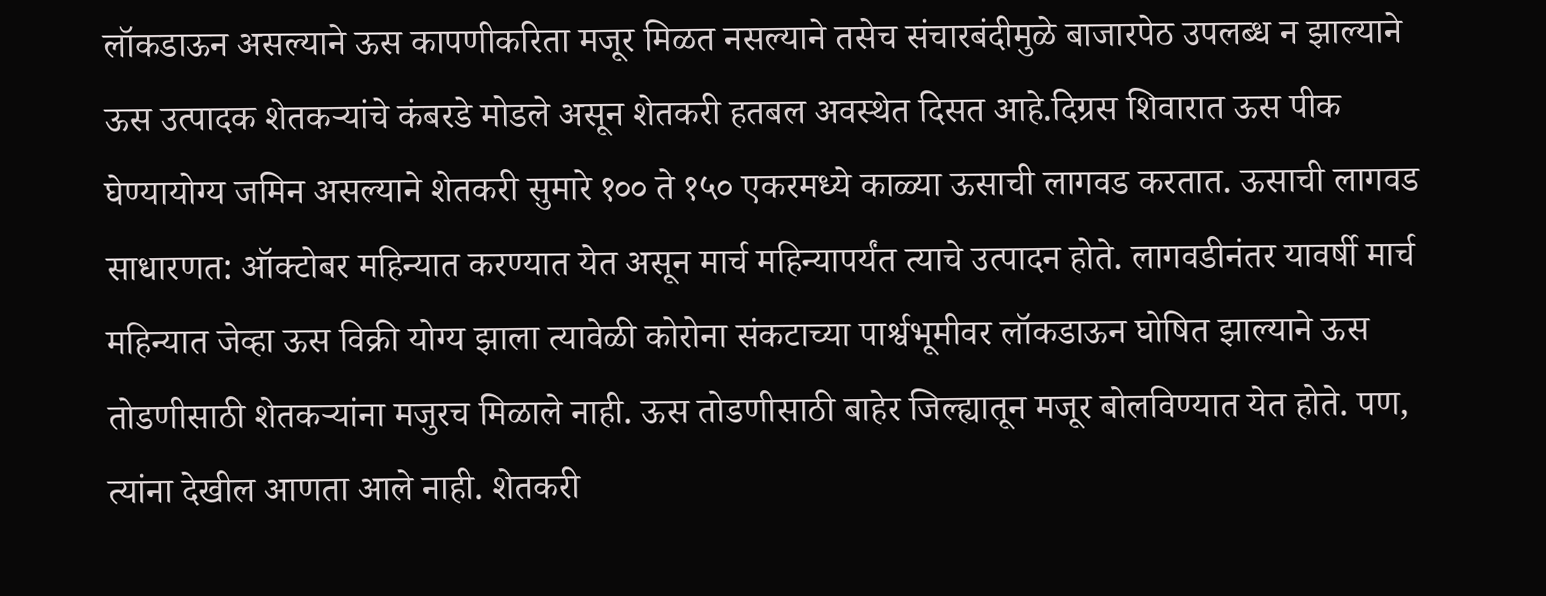लॉकडाऊन असल्याने ऊस कापणीकरिता मजूर मिळत नसल्याने तसेच संचारबंदीमुळे बाजारपेठ उपलब्ध न झाल्याने ऊस उत्पादक शेतकऱ्यांचे कंबरडे मोडले असून शेतकरी हतबल अवस्थेत दिसत आहे.दिग्रस शिवारात ऊस पीक घेण्यायोग्य जमिन असल्याने शेतकरी सुमारे १०० ते १५० एकरमध्ये काळ्या ऊसाची लागवड करतात. ऊसाची लागवड साधारणत: ऑक्टोबर महिन्यात करण्यात येत असून मार्च महिन्यापर्यंत त्याचे उत्पादन होते. लागवडीनंतर यावर्षी मार्च महिन्यात जेव्हा ऊस विक्री योग्य झाला त्यावेळी कोरोना संकटाच्या पार्श्वभूमीवर लॉकडाऊन घोषित झाल्याने ऊस तोडणीसाठी शेतकऱ्यांना मजुरच मिळाले नाही. ऊस तोडणीसाठी बाहेर जिल्ह्यातून मजूर बोलविण्यात येत होते. पण, त्यांना देखील आणता आले नाही. शेतकरी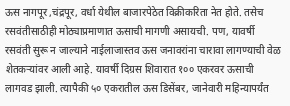ऊस नागपूर ,चंद्रपूर, वर्धा येथील बाजारपेठेत विक्रीकरिता नेत होते. तसेच रसवंतीसाठीही मोठ्याप्रमाणात ऊसाची मागणी असायची. पण, यावर्षी रसवंती सुरू न जाल्याने नाईलाजास्तव ऊस जनावरांना चारावा लागण्याची वेळ शेतकऱ्यांवर आली आहे. यावर्षी दिग्रस शिवारात १०० एकरवर ऊसाची लागवड झाली. त्यापैकी ५० एकरातील ऊस डिसेंबर, जानेवारी महिन्यापर्यंत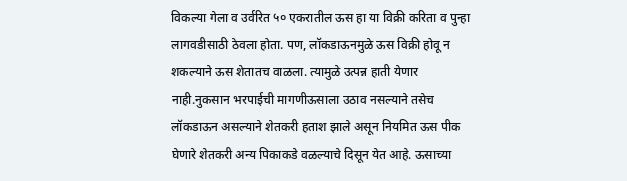विकल्या गेला व उर्वरित ५० एकरातील ऊस हा या विक्री करिता व पुन्हा लागवडीसाठी ठेवला होता. पण, लॉकडाऊनमुळे ऊस विक्री होवू न शकल्याने ऊस शेतातच वाळला. त्यामुळे उत्पन्न हाती येणार नाही.नुकसान भरपाईची मागणीऊसाला उठाव नसल्याने तसेच लॉकडाऊन असल्याने शेतकरी हताश झाले असून नियमित ऊस पीक घेणारे शेतकरी अन्य पिकाकडे वळल्याचे दिसून येत आहे. ऊसाच्या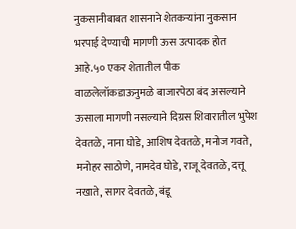नुकसानीबाबत शासनाने शेतकऱ्यांना नुकसान भरपाई देण्याची मागणी ऊस उत्पादक होत आहे.५० एकर शेतातील पीक वाळलेलॉकडाऊनुमळे बाजारपेठा बंद असल्याने ऊसाला मागणी नसल्याने दिग्रस शिवारातील भुपेश देवतळे, नाना घोडे, आशिष देवतळे, मनोज गवते, मनोहर साठोणे, नामदेव घोडे, राजू देवतळे, दत्तू नखाते, सागर देवतळे, बंडू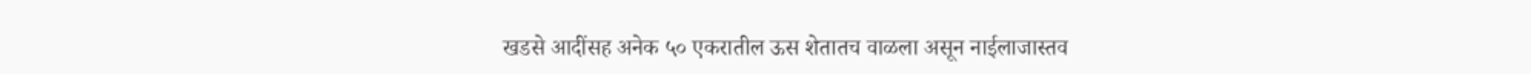खडसे आदींसह अनेक ५० एकरातील ऊस शेतातच वाळला असून नाईलाजास्तव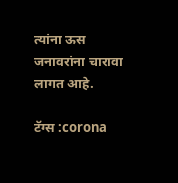त्यांना ऊस जनावरांना चारावा लागत आहे.

टॅग्स :corona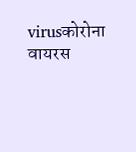virusकोरोना वायरस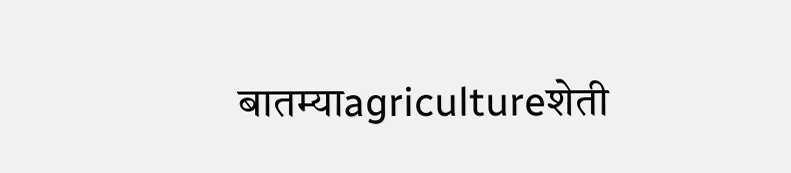बातम्याagricultureशेती